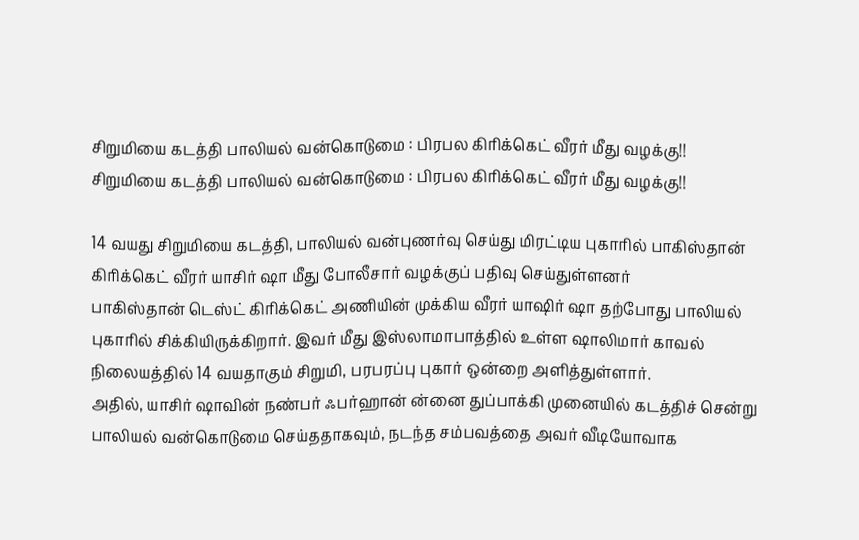சிறுமியை கடத்தி பாலியல் வன்கொடுமை : பிரபல கிரிக்கெட் வீரர் மீது வழக்கு!!
சிறுமியை கடத்தி பாலியல் வன்கொடுமை : பிரபல கிரிக்கெட் வீரர் மீது வழக்கு!!

14 வயது சிறுமியை கடத்தி, பாலியல் வன்புணர்வு செய்து மிரட்டிய புகாரில் பாகிஸ்தான் கிரிக்கெட் வீரர் யாசிர் ஷா மீது போலீசார் வழக்குப் பதிவு செய்துள்ளனர்
பாகிஸ்தான் டெஸ்ட் கிரிக்கெட் அணியின் முக்கிய வீரர் யாஷிர் ஷா தற்போது பாலியல் புகாரில் சிக்கியிருக்கிறார். இவர் மீது இஸ்லாமாபாத்தில் உள்ள ஷாலிமார் காவல் நிலையத்தில் 14 வயதாகும் சிறுமி, பரபரப்பு புகார் ஒன்றை அளித்துள்ளார்.
அதில், யாசிர் ஷாவின் நண்பர் ஃபர்ஹான் ன்னை துப்பாக்கி முனையில் கடத்திச் சென்று பாலியல் வன்கொடுமை செய்ததாகவும், நடந்த சம்பவத்தை அவர் வீடியோவாக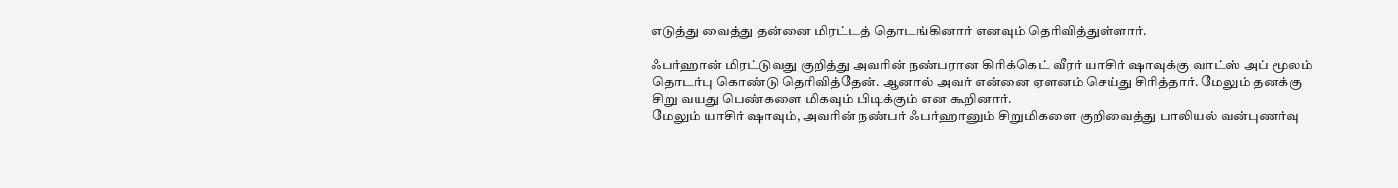எடுத்து வைத்து தன்னை மிரட்டத் தொடங்கினார் எனவும் தெரிவித்துள்ளார்.

ஃபர்ஹான் மிரட்டுவது குறித்து அவரின் நண்பரான கிரிக்கெட் வீரர் யாசிர் ஷாவுக்கு வாட்ஸ் அப் மூலம் தொடர்பு கொண்டு தெரிவித்தேன். ஆனால் அவர் என்னை ஏளனம் செய்து சிரித்தார். மேலும் தனக்கு சிறு வயது பெண்களை மிகவும் பிடிக்கும் என கூறினார்.
மேலும் யாசிர் ஷாவும், அவரின் நண்பர் ஃபர்ஹானும் சிறுமிகளை குறிவைத்து பாலியல் வன்புணர்வு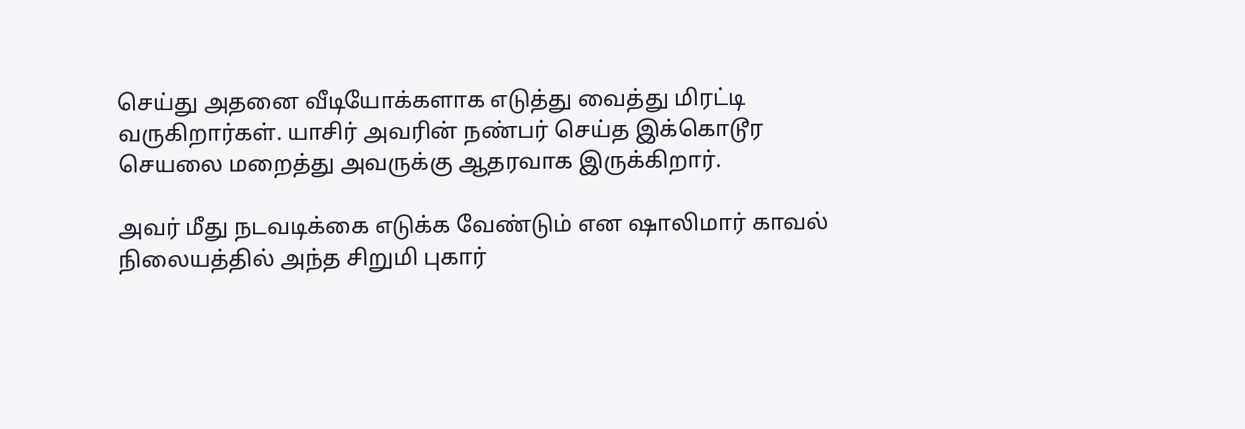செய்து அதனை வீடியோக்களாக எடுத்து வைத்து மிரட்டி வருகிறார்கள். யாசிர் அவரின் நண்பர் செய்த இக்கொடூர செயலை மறைத்து அவருக்கு ஆதரவாக இருக்கிறார்.

அவர் மீது நடவடிக்கை எடுக்க வேண்டும் என ஷாலிமார் காவல் நிலையத்தில் அந்த சிறுமி புகார்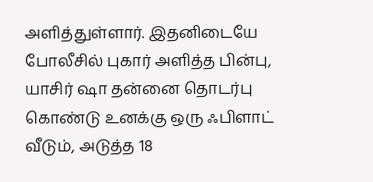அளித்துள்ளார். இதனிடையே போலீசில் புகார் அளித்த பின்பு, யாசிர் ஷா தன்னை தொடர்பு கொண்டு உனக்கு ஒரு ஃபிளாட் வீடும், அடுத்த 18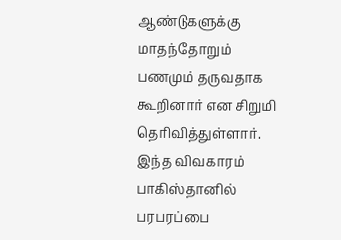ஆண்டுகளுக்கு மாதந்தோறும் பணமும் தருவதாக கூறினார் என சிறுமி தெரிவித்துள்ளார். இந்த விவகாரம் பாகிஸ்தானில் பரபரப்பை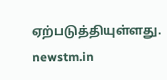ஏற்படுத்தியுள்ளது.
newstm.in